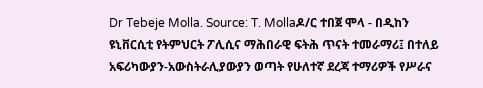Dr Tebeje Molla. Source: T. Mollaዶ/ር ተበጀ ሞላ - በዲከን ዩኒቨርሲቲ የትምህርት ፖሊሲና ማሕበራዊ ፍትሕ ጥናት ተመራማሪ፤ በተለይ አፍሪካውያን-አውስትራሊያውያን ወጣት የሁለተኛ ደረጃ ተማሪዎች የሥራና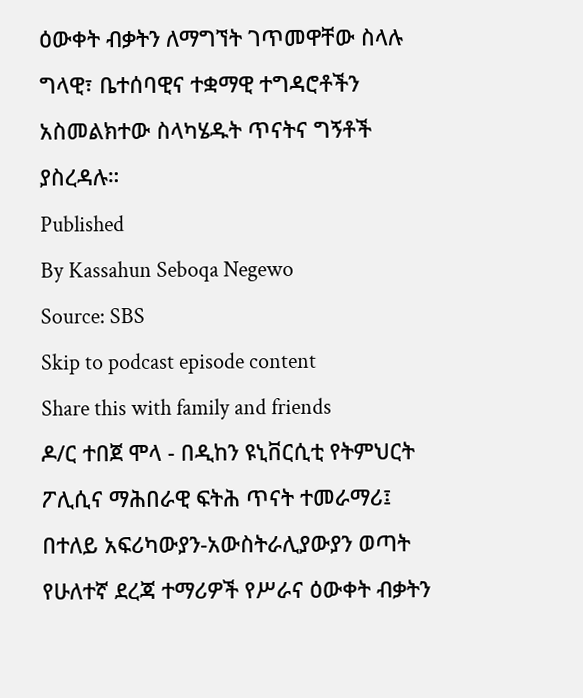ዕውቀት ብቃትን ለማግኘት ገጥመዋቸው ስላሉ ግላዊ፣ ቤተሰባዊና ተቋማዊ ተግዳሮቶችን አስመልክተው ስላካሄዱት ጥናትና ግኝቶች ያስረዳሉ።
Published
By Kassahun Seboqa Negewo
Source: SBS
Skip to podcast episode content
Share this with family and friends
ዶ/ር ተበጀ ሞላ - በዲከን ዩኒቨርሲቲ የትምህርት ፖሊሲና ማሕበራዊ ፍትሕ ጥናት ተመራማሪ፤ በተለይ አፍሪካውያን-አውስትራሊያውያን ወጣት የሁለተኛ ደረጃ ተማሪዎች የሥራና ዕውቀት ብቃትን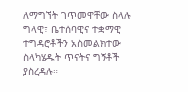ለማግኘት ገጥመዋቸው ስላሉ ግላዊ፣ ቤተሰባዊና ተቋማዊ ተግዳሮቶችን አስመልክተው ስላካሄዱት ጥናትና ግኝቶች ያስረዳሉ።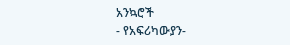አንኳሮች
- የአፍሪካውያን-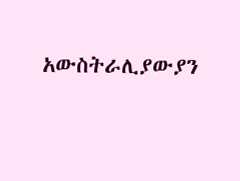አውስትራሊያውያን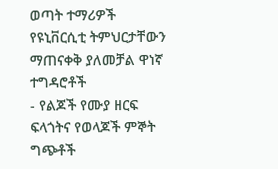ወጣት ተማሪዎች የዩኒቨርሲቲ ትምህርታቸውን ማጠናቀቅ ያለመቻል ዋነኛ ተግዳሮቶች
- የልጆች የሙያ ዘርፍ ፍላጎትና የወላጆች ምኞት ግጭቶች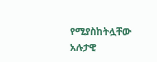የሚያስከትሏቸው አሉታዊ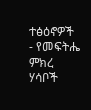ተፅዕኖዎች
- የመፍትሔ ምክረ ሃሳቦች